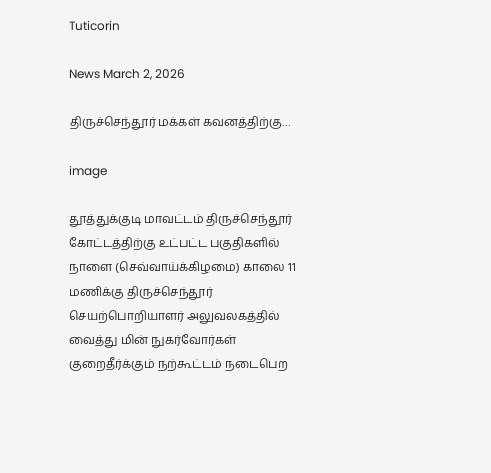Tuticorin

News March 2, 2026

திருச்செந்தூர் மக்கள் கவனத்திற்கு…

image

தூத்துக்குடி மாவட்டம் திருச்செந்தூர் கோட்டத்திற்கு உட்பட்ட பகுதிகளில் நாளை (செவ்வாய்க்கிழமை) காலை 11 மணிக்கு திருச்செந்தூர் செயற்பொறியாளர் அலுவலகத்தில் வைத்து மின் நுகர்வோர்கள் குறைதீர்க்கும் நற்கூட்டம் நடைபெற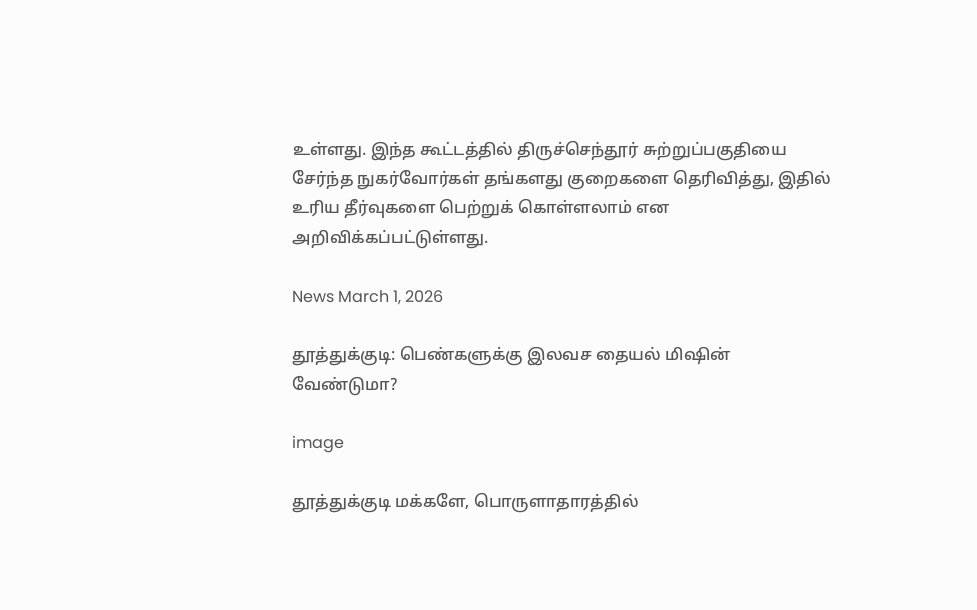உள்ளது. இந்த கூட்டத்தில் திருச்செந்தூர் சுற்றுப்பகுதியை சேர்ந்த நுகர்வோர்கள் தங்களது குறைகளை தெரிவித்து, இதில் உரிய தீர்வுகளை பெற்றுக் கொள்ளலாம் என அறிவிக்கப்பட்டுள்ளது.

News March 1, 2026

தூத்துக்குடி: பெண்களுக்கு இலவச தையல் மிஷின் வேண்டுமா?

image

தூத்துக்குடி மக்களே, பொருளாதாரத்தில்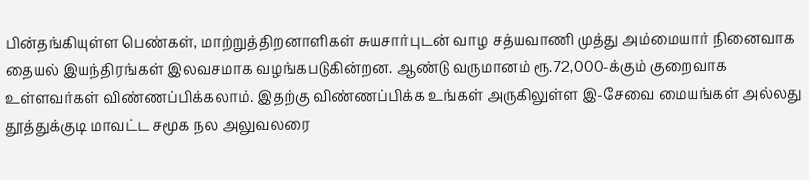பின்தங்கியுள்ள பெண்கள், மாற்றுத்திறனாளிகள் சுயசார்புடன் வாழ சத்யவாணி முத்து அம்மையார் நினைவாக தையல் இயந்திரங்கள் இலவசமாக வழங்கபடுகின்றன. ஆண்டு வருமானம் ரூ.72,000-க்கும் குறைவாக உள்ளவர்கள் விண்ணப்பிக்கலாம். இதற்கு விண்ணப்பிக்க உங்கள் அருகிலுள்ள இ-சேவை மையங்கள் அல்லது தூத்துக்குடி மாவட்ட சமூக நல அலுவலரை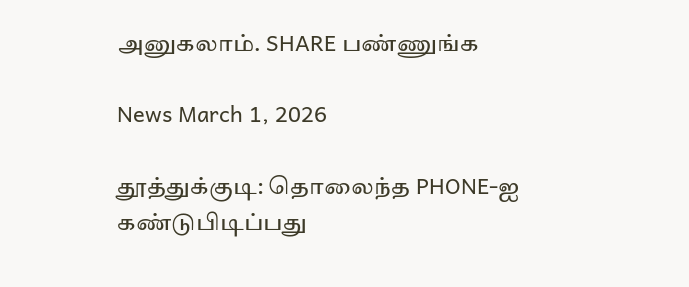அனுகலாம். SHARE பண்ணுங்க

News March 1, 2026

தூத்துக்குடி: தொலைந்த PHONE-ஐ கண்டுபிடிப்பது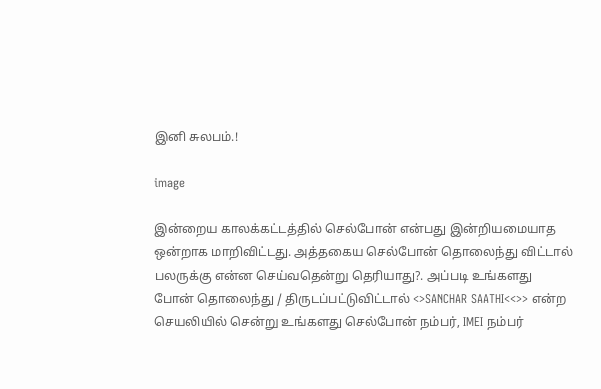இனி சுலபம்.!

image

இன்றைய காலக்கட்டத்தில் செல்போன் என்பது இன்றியமையாத ஒன்றாக மாறிவிட்டது. அத்தகைய செல்போன் தொலைந்து விட்டால் பலருக்கு என்ன செய்வதென்று தெரியாது?. அப்படி உங்களது போன் தொலைந்து / திருடப்பட்டுவிட்டால் <>SANCHAR SAATHI<<>> என்ற செயலியில் சென்று உங்களது செல்போன் நம்பர், IMEI நம்பர்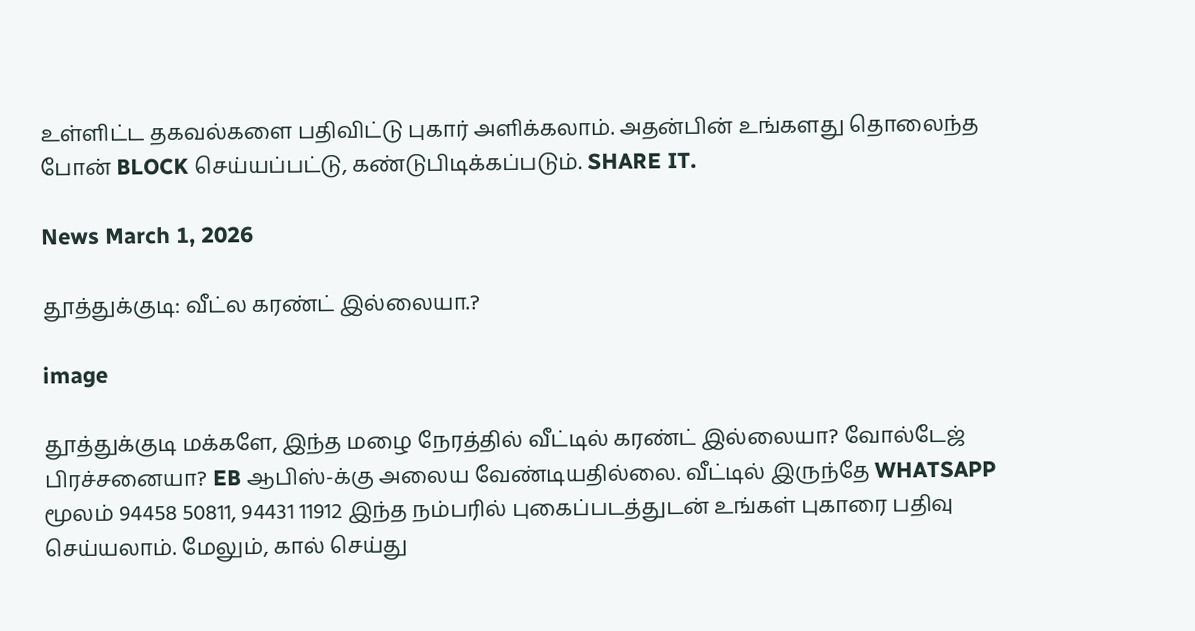உள்ளிட்ட தகவல்களை பதிவிட்டு புகார் அளிக்கலாம். அதன்பின் உங்களது தொலைந்த போன் BLOCK செய்யப்பட்டு, கண்டுபிடிக்கப்படும். SHARE IT.

News March 1, 2026

தூத்துக்குடி: வீட்ல கரண்ட் இல்லையா.?

image

தூத்துக்குடி மக்களே, இந்த மழை நேரத்தில் வீட்டில் கரண்ட் இல்லையா? வோல்டேஜ் பிரச்சனையா? EB ஆபிஸ்-க்கு அலைய வேண்டியதில்லை. வீட்டில் இருந்தே WHATSAPP மூலம் 94458 50811, 94431 11912 இந்த நம்பரில் புகைப்படத்துடன் உங்கள் புகாரை பதிவு செய்யலாம். மேலும், கால் செய்து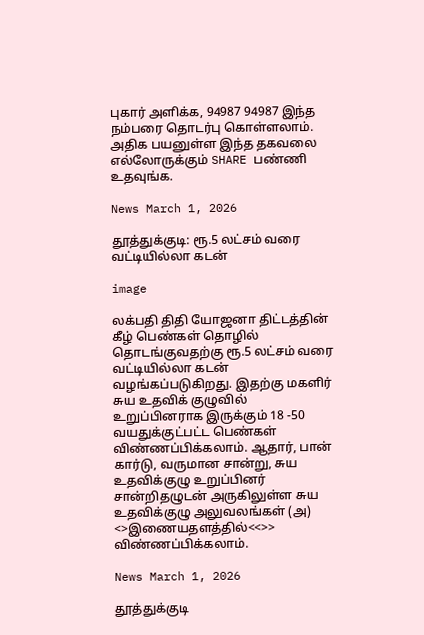புகார் அளிக்க, 94987 94987 இந்த நம்பரை தொடர்பு கொள்ளலாம். அதிக பயனுள்ள இந்த தகவலை எல்லோருக்கும் SHARE பண்ணி உதவுங்க.

News March 1, 2026

தூத்துக்குடி: ரூ.5 லட்சம் வரை வட்டியில்லா கடன்

image

லக்பதி திதி யோஜனா திட்டத்தின் கீழ் பெண்கள் தொழில் தொடங்குவதற்கு ரூ.5 லட்சம் வரை வட்டியில்லா கடன் வழங்கப்படுகிறது. இதற்கு மகளிர் சுய உதவிக் குழுவில் உறுப்பினராக இருக்கும் 18 -50 வயதுக்குட்பட்ட பெண்கள் விண்ணப்பிக்கலாம். ஆதார், பான் கார்டு, வருமான சான்று, சுய உதவிக்குழு உறுப்பினர் சான்றிதழுடன் அருகிலுள்ள சுய உதவிக்குழு அலுவலங்கள் (அ) <>இணையதளத்தில்<<>> விண்ணப்பிக்கலாம்.

News March 1, 2026

தூத்துக்குடி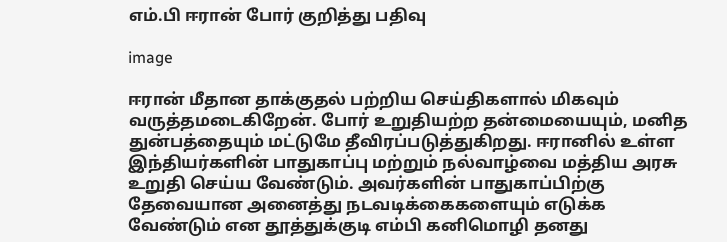எம்.பி ஈரான் போர் குறித்து பதிவு

image

ஈரான் மீதான தாக்குதல் பற்றிய செய்திகளால் மிகவும் வருத்தமடைகிறேன். போர் உறுதியற்ற தன்மையையும், மனித துன்பத்தையும் மட்டுமே தீவிரப்படுத்துகிறது. ஈரானில் உள்ள இந்தியர்களின் பாதுகாப்பு மற்றும் நல்வாழ்வை மத்திய அரசு உறுதி செய்ய வேண்டும். அவர்களின் பாதுகாப்பிற்கு தேவையான அனைத்து நடவடிக்கைகளையும் எடுக்க வேண்டும் என தூத்துக்குடி எம்பி கனிமொழி தனது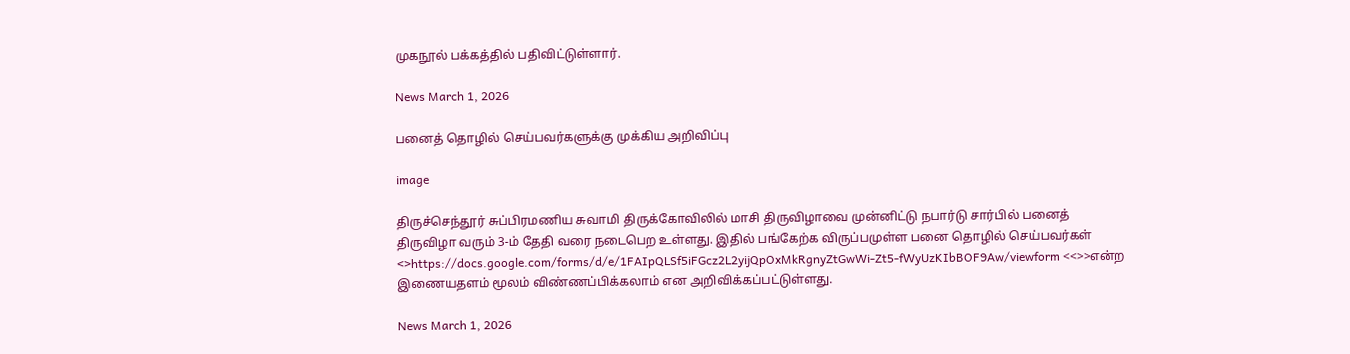முகநூல் பக்கத்தில் பதிவிட்டுள்ளார்.

News March 1, 2026

பனைத் தொழில் செய்பவர்களுக்கு முக்கிய அறிவிப்பு

image

திருச்செந்தூர் சுப்பிரமணிய சுவாமி திருக்கோவிலில் மாசி திருவிழாவை முன்னிட்டு நபார்டு சார்பில் பனைத் திருவிழா வரும் 3-ம் தேதி வரை நடைபெற உள்ளது. இதில் பங்கேற்க விருப்பமுள்ள பனை தொழில் செய்பவர்கள் <>https://docs.google.com/forms/d/e/1FAIpQLSf5iFGcz2L2yijQpOxMkRgnyZtGwWi-Zt5-fWyUzKIbBOF9Aw/viewform <<>>என்ற இணையதளம் மூலம் விண்ணப்பிக்கலாம் என அறிவிக்கப்பட்டுள்ளது.

News March 1, 2026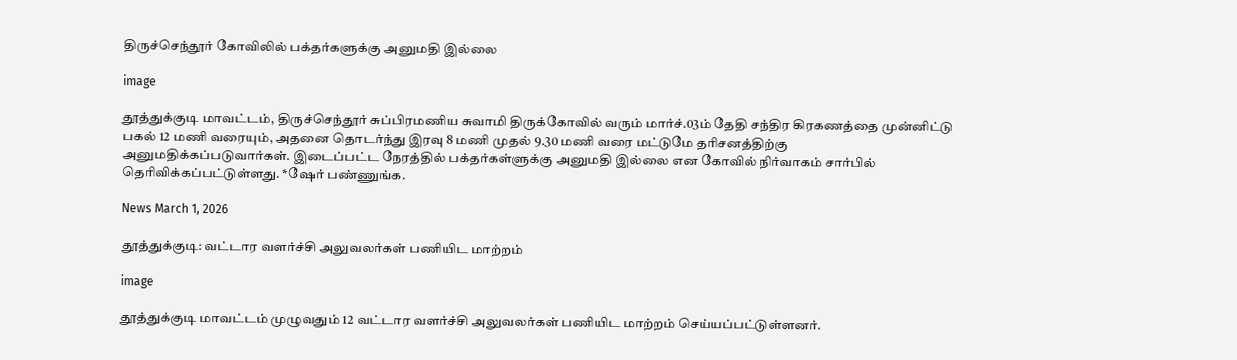திருச்செந்தூர் கோவிலில் பக்தர்களுக்கு அனுமதி இல்லை

image

தூத்துக்குடி மாவட்டம், திருச்செந்தூர் சுப்பிரமணிய சுவாமி திருக்கோவில் வரும் மார்ச்.03ம் தேதி சந்திர கிரகணத்தை முன்னிட்டு பகல் 12 மணி வரையும், அதனை தொடர்ந்து இரவு 8 மணி முதல் 9.30 மணி வரை மட்டுமே தரிசனத்திற்கு அனுமதிக்கப்படுவார்கள். இடைப்பட்ட நேரத்தில் பக்தர்கள்ளுக்கு அனுமதி இல்லை என கோவில் நிர்வாகம் சார்பில் தெரிவிக்கப்பட்டுள்ளது. *ஷேர் பண்ணுங்க.

News March 1, 2026

தூத்துக்குடி: வட்டார வளர்ச்சி அலுவலர்கள் பணியிட மாற்றம்

image

தூத்துக்குடி மாவட்டம் முழுவதும் 12 வட்டார வளர்ச்சி அலுவலர்கள் பணியிட மாற்றம் செய்யப்பட்டுள்ளனர்.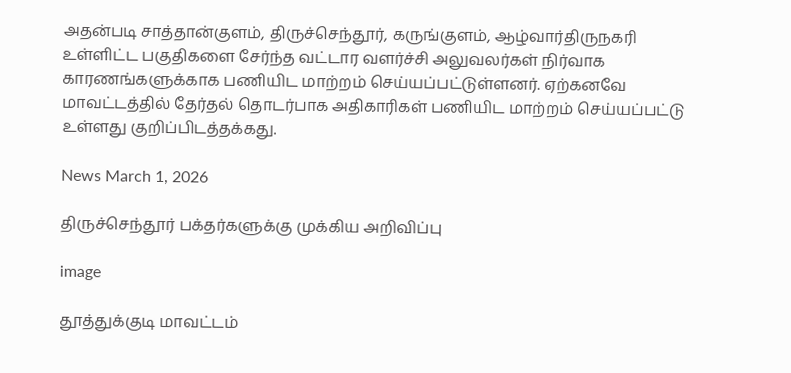அதன்படி சாத்தான்குளம், திருச்செந்தூர், கருங்குளம், ஆழ்வார்திருநகரி உள்ளிட்ட பகுதிகளை சேர்ந்த வட்டார வளர்ச்சி அலுவலர்கள் நிர்வாக காரணங்களுக்காக பணியிட மாற்றம் செய்யப்பட்டுள்ளனர். ஏற்கனவே மாவட்டத்தில் தேர்தல் தொடர்பாக அதிகாரிகள் பணியிட மாற்றம் செய்யப்பட்டு உள்ளது குறிப்பிடத்தக்கது.

News March 1, 2026

திருச்செந்தூர் பக்தர்களுக்கு முக்கிய அறிவிப்பு

image

தூத்துக்குடி மாவட்டம்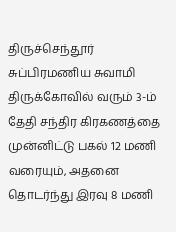திருச்செந்தூர் சுப்பிரமணிய சுவாமி திருக்கோவில் வரும் 3-ம் தேதி சந்திர கிரகணத்தை முன்னிட்டு பகல் 12 மணி வரையும், அதனை தொடர்ந்து இரவு 8 மணி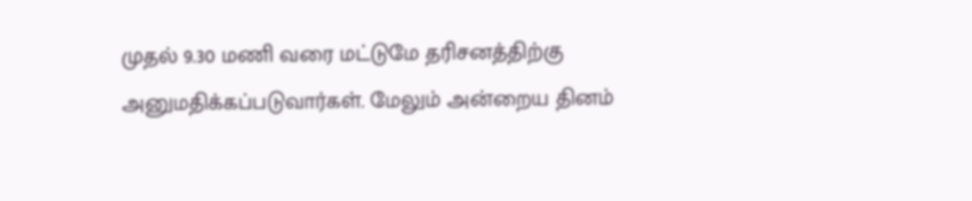முதல் 9.30 மணி வரை மட்டுமே தரிசனத்திற்கு அனுமதிக்கப்படுவார்கள். மேலும் அன்றைய தினம்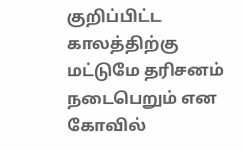குறிப்பிட்ட காலத்திற்கு மட்டுமே தரிசனம் நடைபெறும் என கோவில்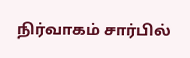நிர்வாகம் சார்பில்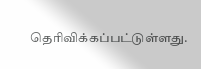தெரிவிக்கப்பட்டுள்ளது.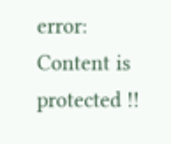error: Content is protected !!